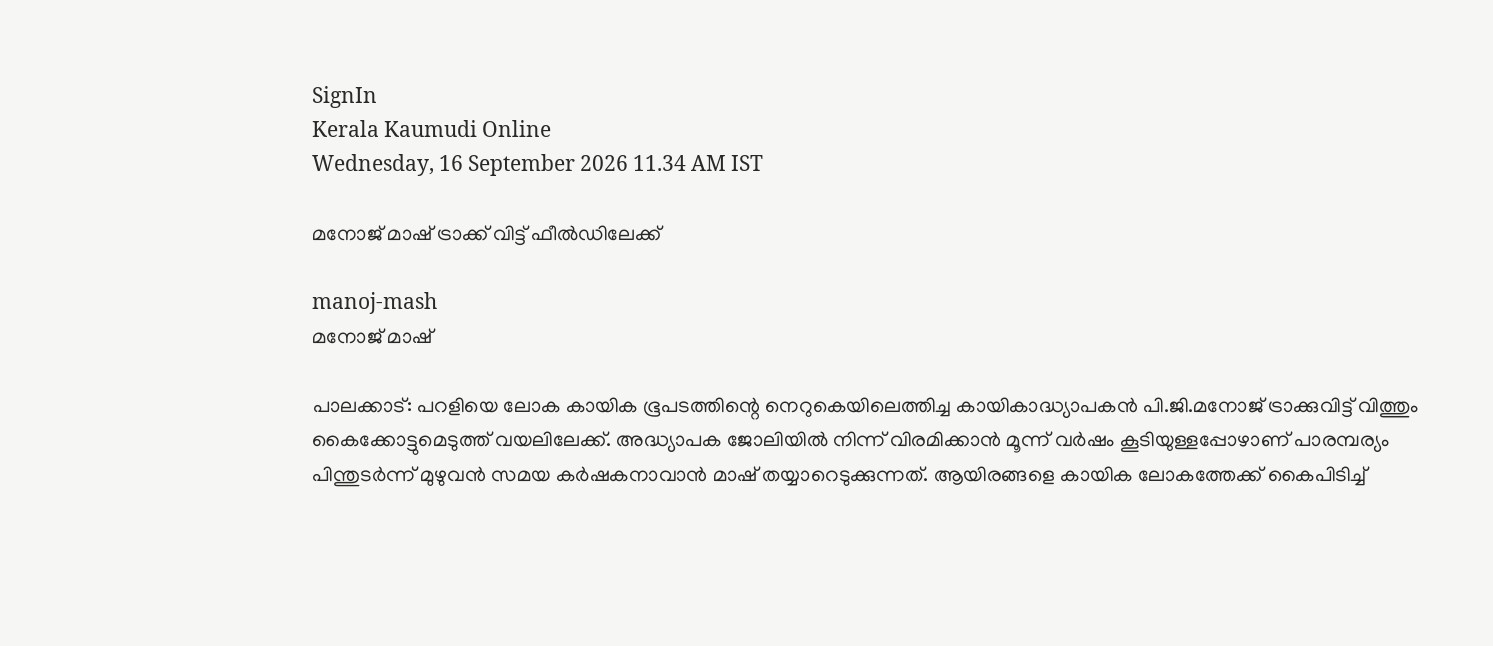SignIn
Kerala Kaumudi Online
Wednesday, 16 September 2026 11.34 AM IST

മനോജ് മാഷ് ട്രാക്ക് വിട്ട് ഫീൽഡിലേക്ക്

manoj-mash
മനോജ് മാഷ്

പാലക്കാട്: പറളിയെ ലോക കായിക ഭൂപടത്തിന്റെ നെറുകെയിലെത്തിച്ച കായികാദ്ധ്യാപകൻ പി.ജി.മനോജ് ട്രാക്കുവിട്ട് വിത്തും കൈക്കോട്ടുമെടുത്ത് വയലിലേക്ക്. അദ്ധ്യാപക ജോലിയിൽ നിന്ന് വിരമിക്കാൻ മൂന്ന് വർഷം കൂടിയുള്ളപ്പോഴാണ് പാരമ്പര്യം പിന്തുടർന്ന് മുഴുവൻ സമയ കർഷകനാവാൻ മാഷ് തയ്യാറെടുക്കുന്നത്. ആയിരങ്ങളെ കായിക ലോകത്തേക്ക് കൈപിടിച്ച്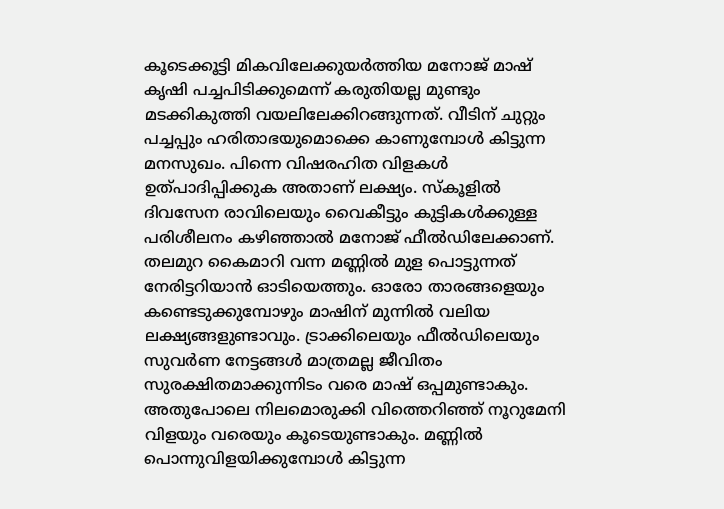കൂടെക്കൂട്ടി മികവിലേക്കുയർത്തിയ മനോജ് മാഷ് കൃഷി പച്ചപിടിക്കുമെന്ന് കരുതിയല്ല മുണ്ടും മടക്കികുത്തി വയലിലേക്കിറങ്ങുന്നത്. വീടിന് ചുറ്റും പച്ചപ്പും ഹരിതാഭയുമൊക്കെ കാണുമ്പോൾ കിട്ടുന്ന മനസുഖം. പിന്നെ വിഷരഹിത വിളകൾ ഉത്പാദിപ്പിക്കുക അതാണ് ലക്ഷ്യം. സ്കൂളിൽ ദിവസേന രാവിലെയും വൈകീട്ടും കുട്ടികൾക്കുള്ള പരിശീലനം കഴിഞ്ഞാൽ മനോജ് ഫീൽഡിലേക്കാണ്. തലമുറ കൈമാറി വന്ന മണ്ണിൽ മുള പൊട്ടുന്നത് നേരിട്ടറിയാൻ ഓടിയെത്തും. ഓരോ താരങ്ങളെയും കണ്ടെടുക്കുമ്പോഴും മാഷിന് മുന്നിൽ വലിയ ലക്ഷ്യങ്ങളുണ്ടാവും. ട്രാക്കിലെയും ഫീൽഡിലെയും സുവർണ നേട്ടങ്ങൾ മാത്രമല്ല ജീവിതം സുരക്ഷിതമാക്കുന്നിടം വരെ മാഷ് ഒപ്പമുണ്ടാകും. അതുപോലെ നിലമൊരുക്കി വിത്തെറിഞ്ഞ് നൂറുമേനി വിളയും വരെയും കൂടെയുണ്ടാകും. മണ്ണിൽ പൊന്നുവിളയിക്കുമ്പോൾ കിട്ടുന്ന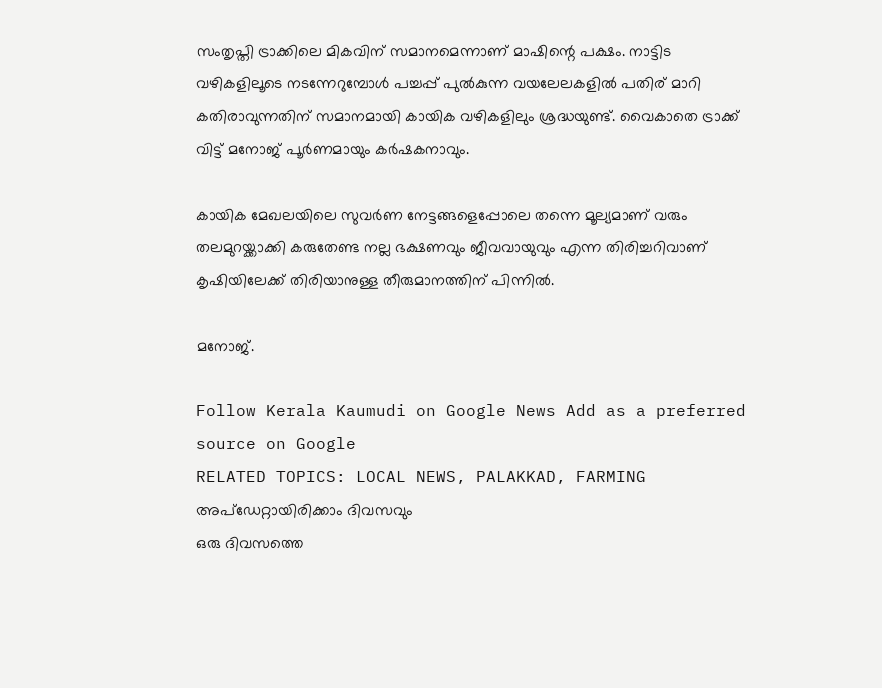സംതൃപ്തി ട്രാക്കിലെ മികവിന് സമാനമെന്നാണ് മാഷിന്റെ പക്ഷം. നാട്ടിട വഴികളിലൂടെ നടന്നേറുമ്പോൾ പച്ചപ്പ് പുൽകുന്ന വയലേലകളിൽ പതിര് മാറി കതിരാവുന്നതിന് സമാനമായി കായിക വഴികളിലും ശ്രദ്ധയുണ്ട്. വൈകാതെ ട്രാക്ക് വിട്ട് മനോജ് പൂർണമായും കർഷകനാവും.

കായിക മേഖലയിലെ സുവർണ നേട്ടങ്ങളെപ്പോലെ തന്നെ മൂല്യമാണ് വരും തലമുറയ്ക്കാക്കി കരുതേണ്ട നല്ല ഭക്ഷണവും ജീവവായുവും എന്ന തിരിച്ചറിവാണ് കൃഷിയിലേക്ക് തിരിയാനുള്ള തീരുമാനത്തിന് പിന്നിൽ.

മനോജ്.

Follow Kerala Kaumudi on Google News Add as a preferred source on Google
RELATED TOPICS: LOCAL NEWS, PALAKKAD, FARMING
അപ്ഡേറ്റായിരിക്കാം ദിവസവും
ഒരു ദിവസത്തെ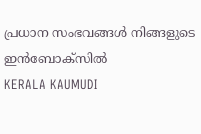പ്രധാന സംഭവങ്ങൾ നിങ്ങളുടെ ഇൻബോക്സിൽ
KERALA KAUMUDI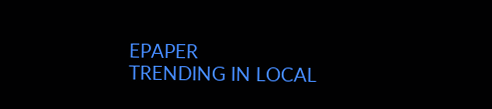EPAPER
TRENDING IN LOCAL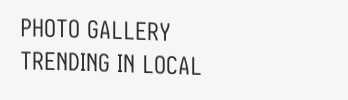PHOTO GALLERY
TRENDING IN LOCAL